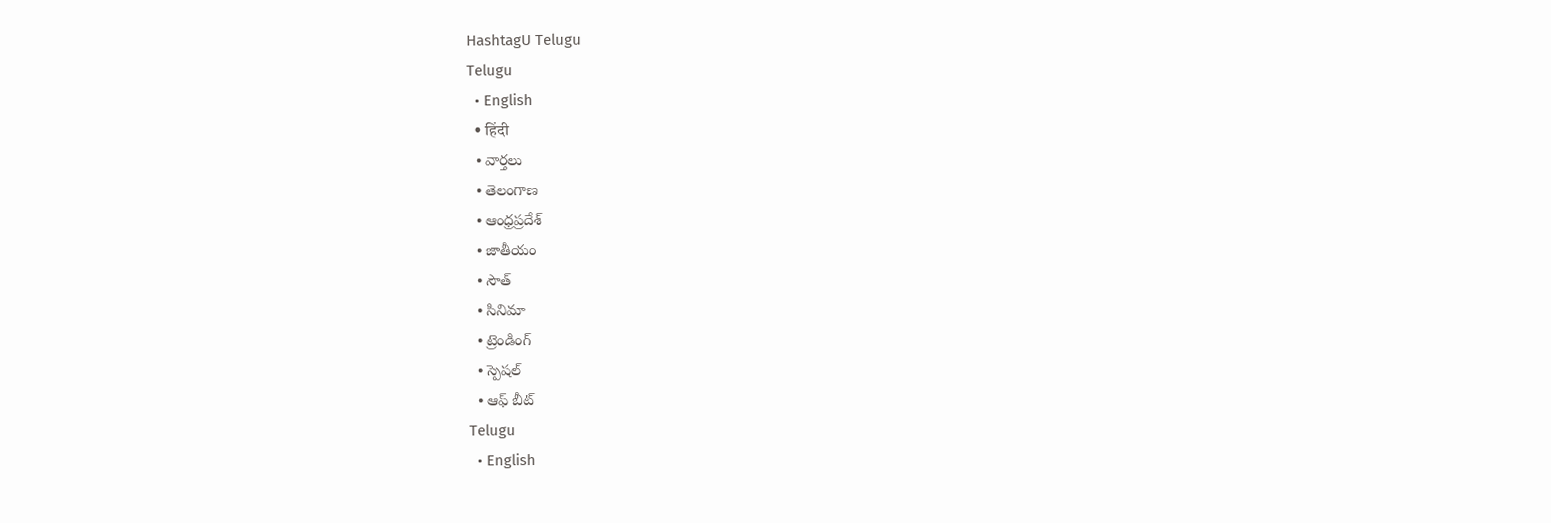HashtagU Telugu
Telugu
  • English
  • हिंदी
  • వార్తలు
  • తెలంగాణ
  • ఆంధ్రప్రదేశ్
  • జాతీయం
  • సౌత్
  • సినిమా
  • ట్రెండింగ్
  • స్పెషల్
  • ఆఫ్ బీట్
Telugu
  • English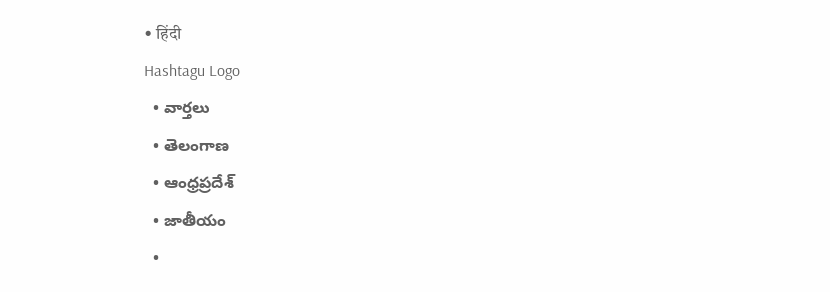• हिंदी
Hashtagu Logo
  • వార్తలు
  • తెలంగాణ
  • ఆంధ్రప్రదేశ్
  • జాతీయం
  •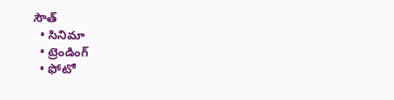సౌత్
  • సినిమా
  • ట్రెండింగ్
  • ఫోటో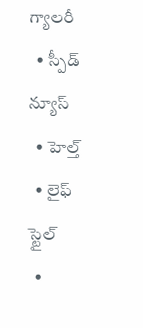గ్యాలరీ
  • స్పీడ్ న్యూస్
  • హెల్త్
  • లైఫ్ స్టైల్
  •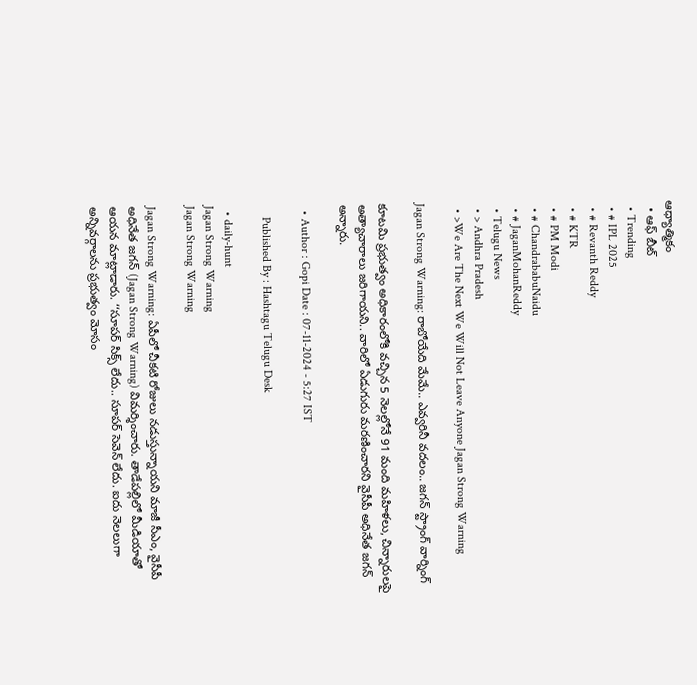ఆధ్యాత్మికం
  • ఆఫ్ బీట్
  • Trending
  • # IPL 2025
  • # Revanth Reddy
  • # KTR
  • # PM Modi
  • # ChandrababuNaidu
  • # JaganMohanReddy
  • Telugu News
  • > Andhra Pradesh
  • >We Are The Next We Will Not Leave Anyone Jagan Strong Warning

Jagan Strong Warning: రాబోయేది మేమే.. ఎవ్వరినీ వదలం.. జ‌గ‌న్ స్ట్రాంగ్ వార్నింగ్‌

కూటమి ప్రభుత్వం అధికారంలోకి వచ్చిన 5 నెలల్లోనే 91 మంది మహిళలు, చిన్నారులపై అత్యాచారాలు జరిగాయని.. వారిలో ఏడుగురు మరణించారని వైసీపీ అధినేత జగన్ అన్నారు.

  • Author : Gopi Date : 07-11-2024 - 5:27 IST

    Published By : Hashtagu Telugu Desk

  • daily-hunt
Jagan Strong Warning
Jagan Strong Warning

Jagan Strong Warning: ఏపీలో చీకటి రోజులు నడుస్తున్నాయని మాజీ సీఎం, వైసీపీ అధినేత జగన్ (Jagan Strong Warning) విమర్శించారు. తాడేపల్లిలో మీడియాతో ఆయన మాట్లాడారు. ‘‘సూపర్ సిక్స్ లేదు.. సూపర్ సెవెన్ లేదు. ఐదు నెలలుగా అన్నివర్గాలను ప్రభుత్వం మోసం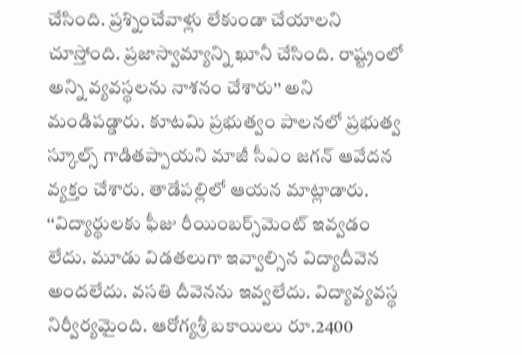చేసింది. ప్రశ్నించేవాళ్లు లేకుండా చేయాలని చూస్తోంది. ప్రజాస్వామ్యాన్ని ఖూనీ చేసింది. రాష్ట్రంలో అన్ని వ్యవస్థలను నాశనం చేశారు’’ అని మండిపడ్డారు. కూటమి ప్రభుత్వం పాలనలో ప్రభుత్వ స్కూల్స్ గాడితప్పాయని మాజీ సీఎం జగన్ ఆవేదన వ్యక్తం చేశారు. తాడేపల్లిలో ఆయన మాట్లాడారు. ‘‘విద్యార్థులకు ఫీజు రీయింబర్స్‌మెంట్ ఇవ్వడం లేదు. మూడు విడతలుగా ఇవ్వాల్సిన విద్యాదీవెన అందలేదు. వసతి దీవెనను ఇవ్వలేదు. విద్యావ్యవస్థ నిర్వీర్యమైంది. ఆరోగ్యశ్రీ బకాయిలు రూ.2400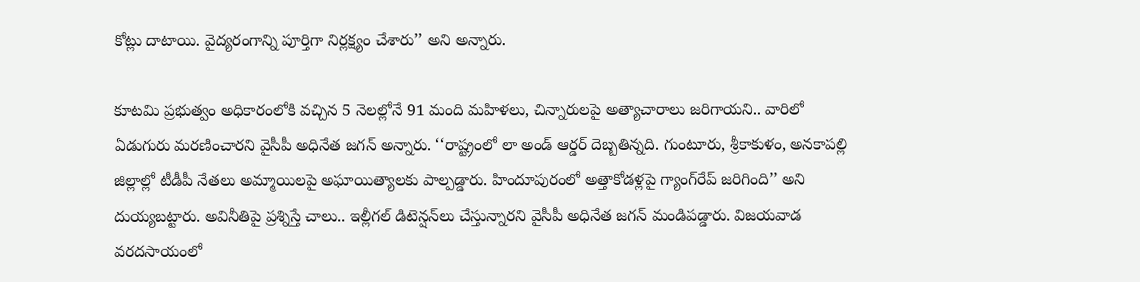కోట్లు దాటాయి. వైద్యరంగాన్ని పూర్తిగా నిర్లక్ష్యం చేశారు’’ అని అన్నారు.

కూటమి ప్రభుత్వం అధికారంలోకి వచ్చిన 5 నెలల్లోనే 91 మంది మహిళలు, చిన్నారులపై అత్యాచారాలు జరిగాయని.. వారిలో ఏడుగురు మరణించారని వైసీపీ అధినేత జగన్ అన్నారు. ‘‘రాష్ట్రంలో లా అండ్ ఆర్డర్ దెబ్బతిన్నది. గుంటూరు, శ్రీకాకుళం, అనకాపల్లి జిల్లాల్లో టీడీపీ నేతలు అమ్మాయిలపై అఘాయిత్యాలకు పాల్పడ్డారు. హిందూపురంలో అత్తాకోడళ్లపై గ్యాంగ్‌రేప్ జరిగింది’’ అని దుయ్యబట్టారు. అవినీతిపై ప్రశ్నిస్తే చాలు.. ఇల్లీగల్ డిటెన్షన్‌లు చేస్తున్నారని వైసీపీ అధినేత జగన్ మండిపడ్డారు. విజయవాడ వరదసాయంలో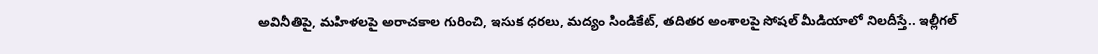అవినీతిపై, మహిళలపై అరాచకాల గురించి, ఇసుక ధరలు, మద్యం సిండికేట్, తదితర అంశాలపై సోషల్ మీడియాలో నిలదీస్తే.. ఇల్లీగల్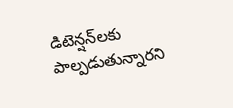డిటెన్షన్‌లకు పాల్పడుతున్నారని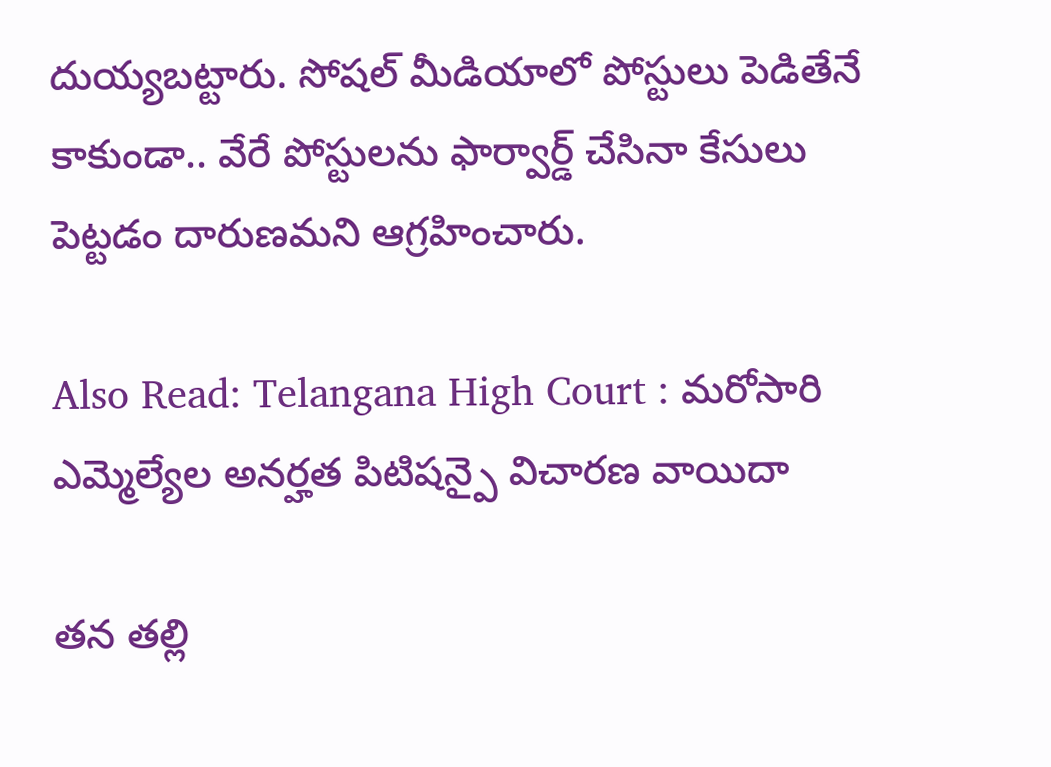దుయ్యబట్టారు. సోషల్ మీడియాలో పోస్టులు పెడితేనే కాకుండా.. వేరే పోస్టులను ఫార్వార్డ్ చేసినా కేసులు పెట్టడం దారుణమని ఆగ్రహించారు.

Also Read: Telangana High Court : మరోసారి ఎమ్మెల్యేల అనర్హత పిటిషన్పై విచారణ వాయిదా

తన తల్లి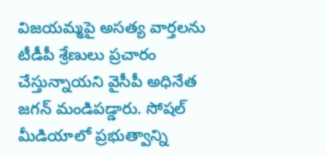విజయమ్మపై అసత్య వార్తలను టీడీపీ శ్రేణులు ప్రచారం చేస్తున్నాయని వైసీపీ అధినేత జగన్ మండిపడ్డారు. సోషల్ మీడియాలో ప్రభుత్వాన్ని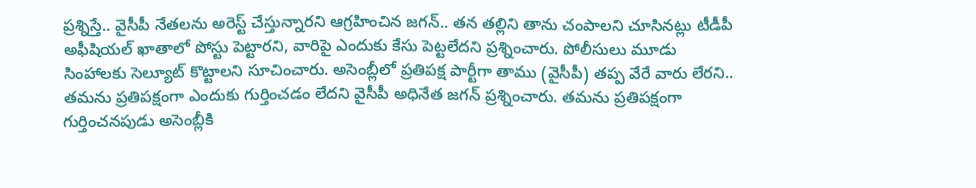ప్రశ్నిస్తే.. వైసీపీ నేతలను అరెస్ట్ చేస్తున్నారని ఆగ్రహించిన జగన్.. తన తల్లిని తాను చంపాలని చూసినట్లు టీడీపీ అఫీషియల్ ఖాతాలో పోస్టు పెట్టారని, వారిపై ఎందుకు కేసు పెట్టలేదని ప్రశ్నించారు. పోలీసులు మూడు సింహాలకు సెల్యూట్ కొట్టాలని సూచించారు. అసెంబ్లీలో ప్రతిపక్ష పార్టీగా తాము (వైసీపీ) తప్ప వేరే వారు లేరని.. తమను ప్రతిపక్షంగా ఎందుకు గుర్తించడం లేదని వైసీపీ అధినేత జగన్ ప్రశ్నించారు. తమను ప్రతిపక్షంగా గుర్తించనపుడు అసెంబ్లీకి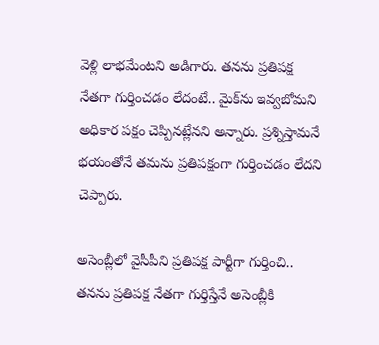వెళ్లి లాభమేంటని అడిగారు. తనను ప్రతిపక్ష నేతగా గుర్తించడం లేదంటే.. మైక్‌ను ఇవ్వబోమని అధికార పక్షం చెప్పినట్లేనని అన్నారు. ప్రశ్నిస్తామనే భయంతోనే తమను ప్రతిపక్షంగా గుర్తించడం లేదని చెప్పారు.

అసెంబ్లీలో వైసీపీని ప్రతిపక్ష పార్టీగా గుర్తించి.. తనను ప్రతిపక్ష నేతగా గుర్తిస్తేనే అసెంబ్లీకి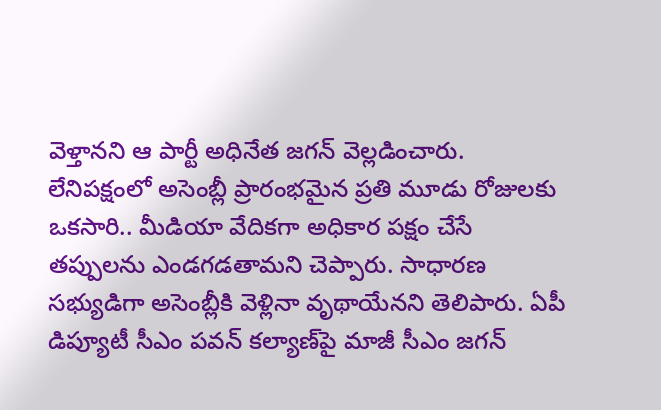వెళ్తానని ఆ పార్టీ అధినేత జగన్ వెల్లడించారు. లేనిపక్షంలో అసెంబ్లీ ప్రారంభమైన ప్రతి మూడు రోజులకు ఒకసారి.. మీడియా వేదికగా అధికార పక్షం చేసే తప్పులను ఎండగడతామని చెప్పారు. సాధారణ సభ్యుడిగా అసెంబ్లీకి వెళ్లినా వృథాయేనని తెలిపారు. ఏపీ డిప్యూటీ సీఎం పవన్ కల్యాణ్‌పై మాజీ సీఎం జగన్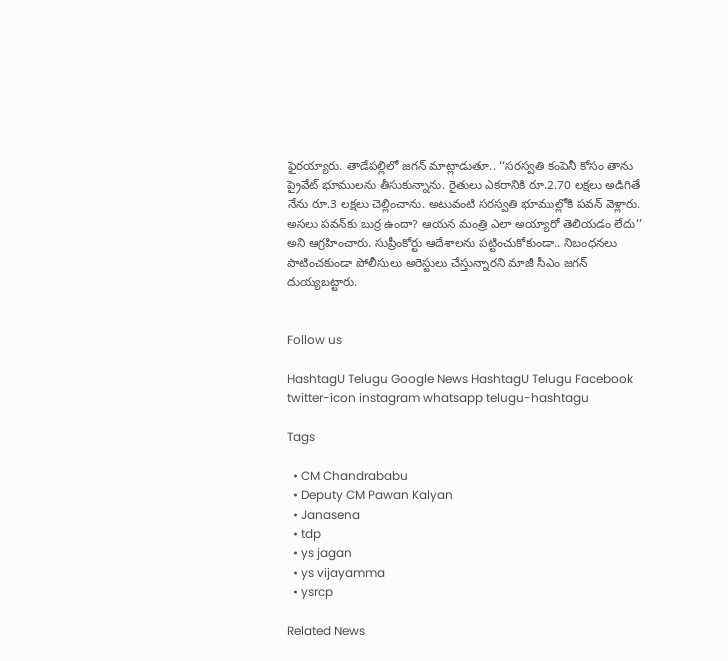ఫైరయ్యారు. తాడేపల్లిలో జగన్ మాట్లాడుతూ.. ‘‘సరస్వతి కంపెనీ కోసం తాను ప్రైవేట్ భూములను తీసుకున్నాను. రైతులు ఎకరానికి రూ.2.70 లక్షలు అడిగితే నేను రూ.3 లక్షలు చెల్లించాను. అటువంటి సరస్వతి భూముల్లోకి పవన్ వెళ్లారు. అసలు పవన్‌కు బుర్ర ఉందా? ఆయన మంత్రి ఎలా అయ్యారో తెలియడం లేదు’’ అని ఆగ్రహించారు. సుప్రీంకోర్టు ఆదేశాలను పట్టించుకోకుండా.. నిబంధనలు పాటించకుండా పోలీసులు అరెస్టులు చేస్తున్నారని మాజీ సీఎం జగన్ దుయ్యబట్టారు.


Follow us

HashtagU Telugu Google News HashtagU Telugu Facebook twitter-icon instagram whatsapp telugu-hashtagu

Tags

  • CM Chandrababu
  • Deputy CM Pawan Kalyan
  • Janasena
  • tdp
  • ys jagan
  • ys vijayamma
  • ysrcp

Related News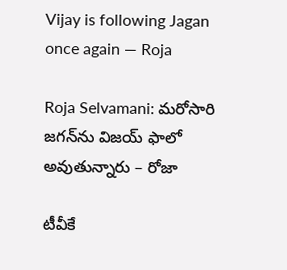Vijay is following Jagan once again — Roja

Roja Selvamani: మరోసారి జగన్‌ను విజయ్ ఫాలో అవుతున్నారు – రోజా

టీవీకే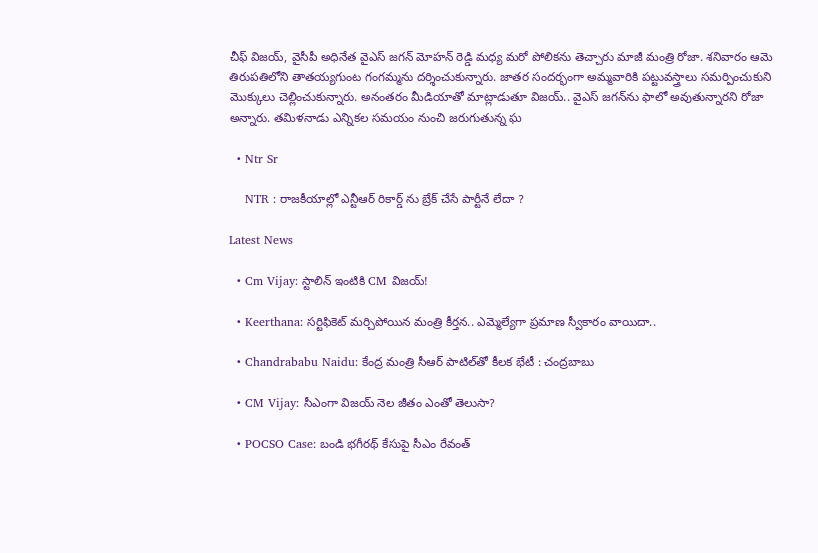చీఫ్ విజయ్, వైసీపీ అధినేత వైఎస్ జగన్ మోహన్ రెడ్డి మధ్య మరో పోలికను తెచ్చారు మాజీ మంత్రి రోజా. శనివారం ఆమె తిరుపతిలోని తాతయ్యగుంట గంగమ్మను దర్శించుకున్నారు. జాతర సందర్భంగా అమ్మవారికి పట్టువస్త్రాలు సమర్పించుకుని మొక్కులు చెల్లించుకున్నారు. అనంతరం మీడియాతో మాట్లాడుతూ విజయ్.. వైఎస్ జగన్‌ను ఫాలో అవుతున్నారని రోజా అన్నారు. తమిళనాడు ఎన్నికల సమయం నుంచి జరుగుతున్న ఘ

  • Ntr Sr

    NTR : రాజకీయాల్లో ఎన్టీఆర్ రికార్డ్ ను బ్రేక్ చేసే పార్టీనే లేదా ?

Latest News

  • Cm Vijay: స్టాలిన్‌ ఇంటికి CM విజయ్‌!

  • Keerthana: సర్టిఫికెట్ మర్చిపోయిన మంత్రి కీర్తన.. ఎమ్మెల్యేగా ప్రమాణ స్వీకారం వాయిదా..

  • Chandrababu Naidu: కేంద్ర మంత్రి సీఆర్ పాటిల్‌తో కీలక భేటీ : చంద్రబాబు

  • CM Vijay: సీఎంగా విజయ్ నెల జీతం ఎంతో తెలుసా?

  • POCSO Case: బండి భ‌గీర‌థ్‌ కేసుపై సీఎం రేవంత్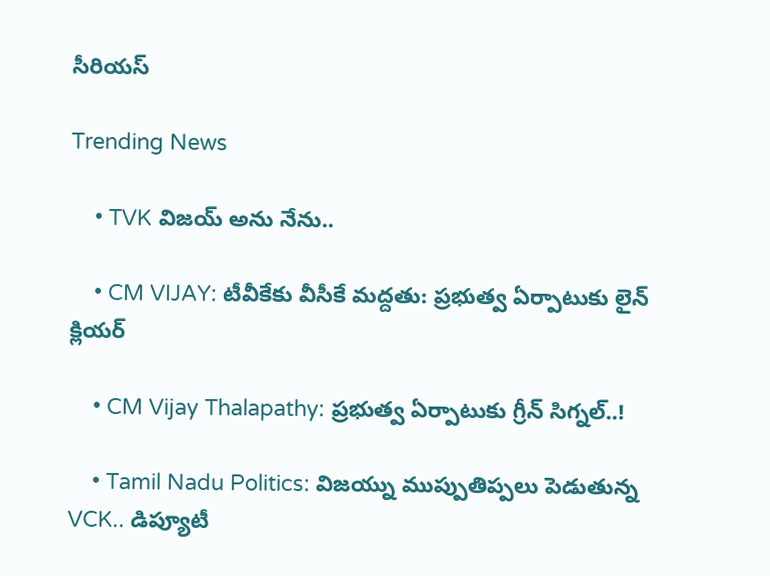సీరియస్

Trending News

    • TVK విజయ్‌ అను నేను..

    • CM VIJAY: టీవీకేకు వీసీకే మద్దతు: ప్రభుత్వ ఏర్పాటుకు లైన్ క్లియర్

    • CM Vijay Thalapathy: ప్రభుత్వ ఏర్పాటుకు గ్రీన్ సిగ్నల్..!

    • Tamil Nadu Politics: విజయ్ను ముప్పుతిప్పలు పెడుతున్న VCK.. డిప్యూటీ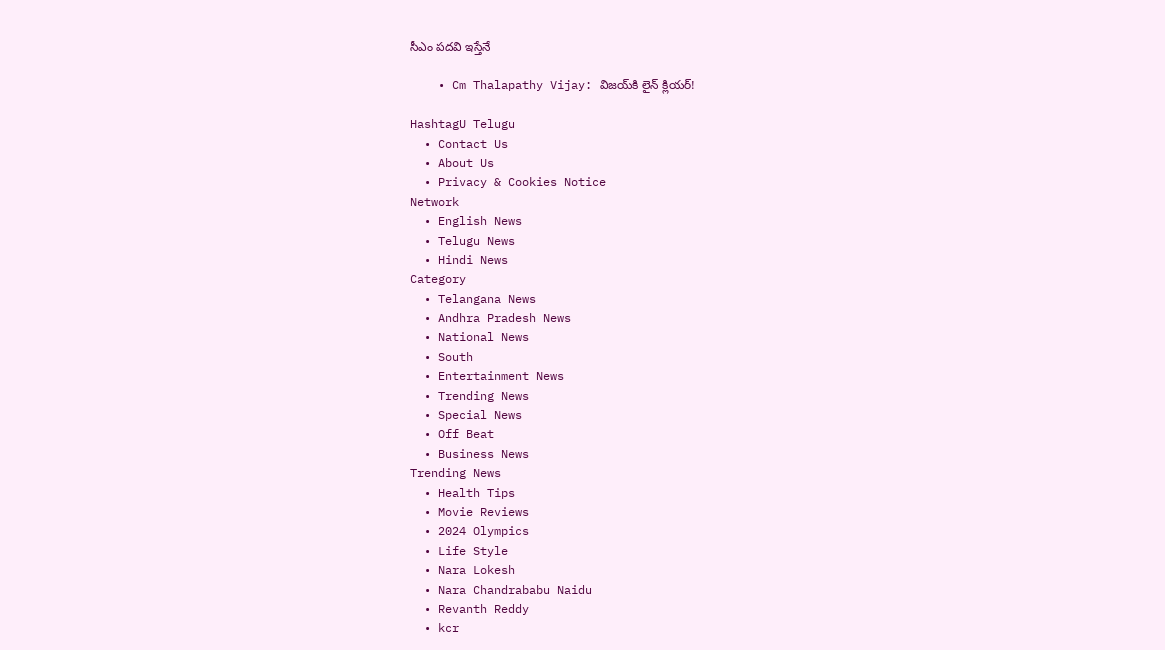సీఎం పదవి ఇస్తేనే

    • Cm Thalapathy Vijay: విజయ్‌కి లైన్ క్లియర్!

HashtagU Telugu
  • Contact Us
  • About Us
  • Privacy & Cookies Notice
Network
  • English News
  • Telugu News
  • Hindi News
Category
  • Telangana News
  • Andhra Pradesh News
  • National News
  • South
  • Entertainment News
  • Trending News
  • Special News
  • Off Beat
  • Business News
Trending News
  • Health Tips
  • Movie Reviews
  • 2024 Olympics
  • Life Style
  • Nara Lokesh
  • Nara Chandrababu Naidu
  • Revanth Reddy
  • kcr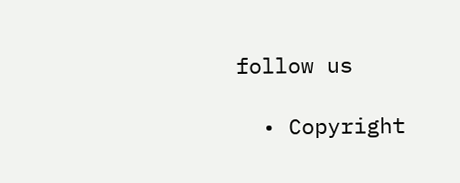follow us

  • Copyright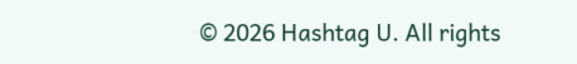© 2026 Hashtag U. All rights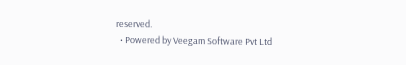reserved.
  • Powered by Veegam Software Pvt Ltd